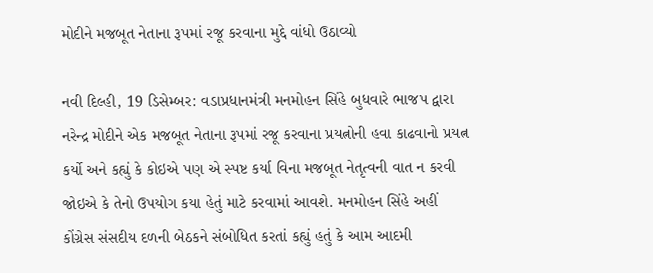મોદીને મજબૂત નેતાના રૂપમાં રજૂ કરવાના મુદ્દે વાંધો ઉઠાવ્યો

નવી દિલ્હી, 19 ડિસેમ્બર: વડાપ્રધાનમંત્રી મનમોહન સિંહે બુધવારે ભાજપ દ્વારા નરેન્દ્ર મોદીને એક મજબૂત નેતાના રૂપમાં રજૂ કરવાના પ્રયત્નોની હવા કાઢવાનો પ્રયત્ન કર્યો અને કહ્યું કે કોઇએ પણ એ સ્પષ્ટ કર્યા વિના મજબૂત નેતૃત્વની વાત ન કરવી જોઇએ કે તેનો ઉપયોગ કયા હેતું માટે કરવામાં આવશે. મનમોહન સિંહે અહીં કોંગ્રેસ સંસદીય દળની બેઠકને સંબોધિત કરતાં કહ્યું હતું કે આમ આદમી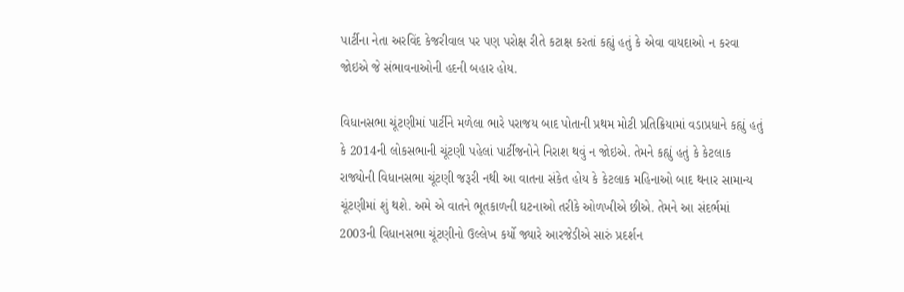પાર્ટીના નેતા અરવિંદ કેજરીવાલ પર પણ પરોક્ષ રીતે કટાક્ષ કરતાં કહ્યું હતું કે એવા વાયદાઓ ન કરવા જોઇએ જે સંભાવનાઓની હદની બહાર હોય.

વિધાનસભા ચૂંટણીમાં પાર્ટીને મળેલા ભારે પરાજય બાદ પોતાની પ્રથમ મોટી પ્રતિક્રિયામાં વડાપ્રધાને કહ્યું હતું કે 2014ની લોકસભાની ચૂંટણી પહેલાં પાર્ટીજનોને નિરાશ થવું ન જોઇએ. તેમને કહ્યું હતું કે કેટલાક રાજ્યોની વિધાનસભા ચૂંટણી જરૂરી નથી આ વાતના સંકેત હોય કે કેટલાક મહિનાઓ બાદ થનાર સામાન્ય ચૂંટણીમાં શું થશે. અમે એ વાતને ભૂતકાળની ઘટનાઓ તરીકે ઓળખીએ છીએ. તેમને આ સંદર્ભમાં 2003ની વિધાનસભા ચૂંટણીનો ઉલ્લેખ કર્યો જ્યારે આરજેડીએ સારું પ્રદર્શન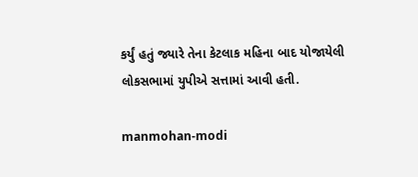કર્યું હતું જ્યારે તેના કેટલાક મહિના બાદ યોજાયેલી લોકસભામાં યુપીએ સત્તામાં આવી હતી.

manmohan-modi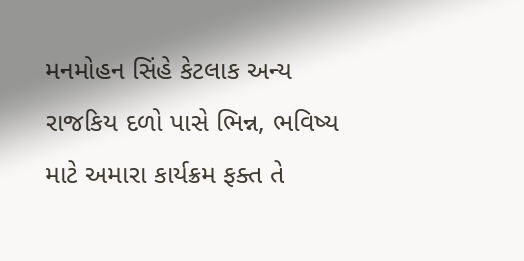મનમોહન સિંહે કેટલાક અન્ય રાજકિય દળો પાસે ભિન્ન, ભવિષ્ય માટે અમારા કાર્યક્રમ ફક્ત તે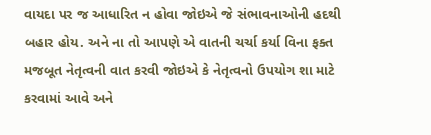વાયદા પર જ આધારિત ન હોવા જોઇએ જે સંભાવનાઓની હદથી બહાર હોય. અને ના તો આપણે એ વાતની ચર્ચા કર્યા વિના ફક્ત મજબૂત નેતૃત્વની વાત કરવી જોઇએ કે નેતૃત્વનો ઉપયોગ શા માટે કરવામાં આવે અને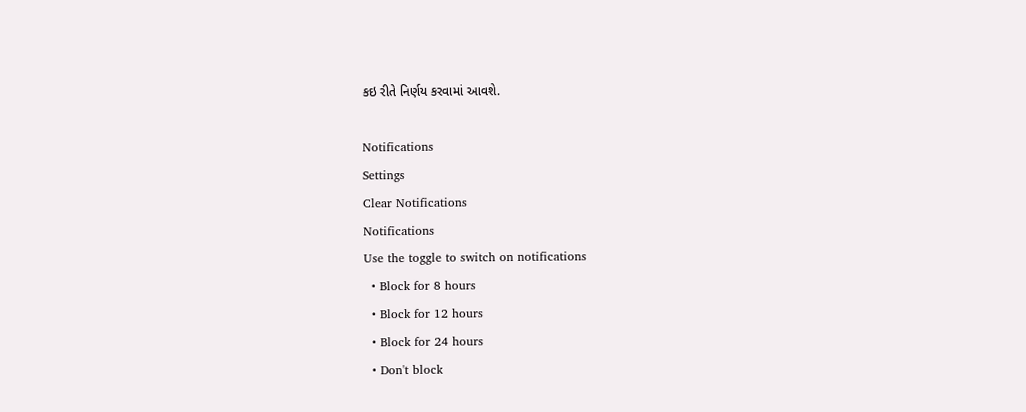કઇ રીતે નિર્ણય કરવામાં આવશે.

Notifications
Settings
Clear Notifications
Notifications
Use the toggle to switch on notifications
  • Block for 8 hours
  • Block for 12 hours
  • Block for 24 hours
  • Don't block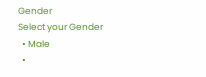Gender
Select your Gender
  • Male
  •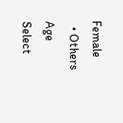Female
  • Others
Age
Select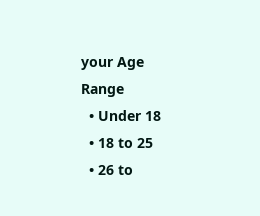your Age Range
  • Under 18
  • 18 to 25
  • 26 to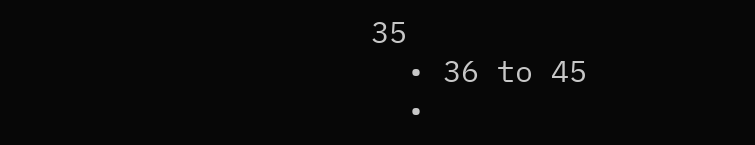35
  • 36 to 45
  •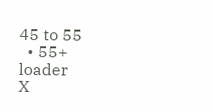45 to 55
  • 55+
loader
X